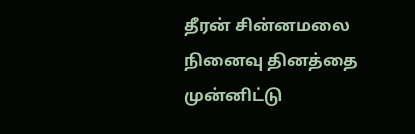தீரன் சின்னமலை நினைவு தினத்தை முன்னிட்டு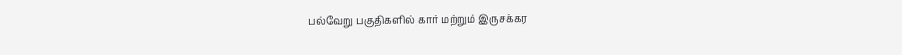பல்வேறு பகுதிகளில் கார் மற்றும் இருசக்கர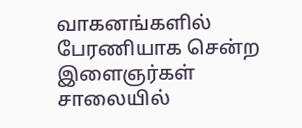வாகனங்களில் பேரணியாக சென்ற இளைஞர்கள் சாலையில்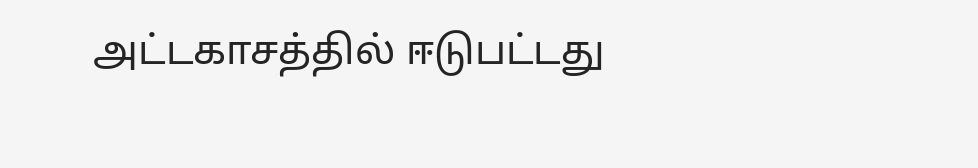அட்டகாசத்தில் ஈடுபட்டது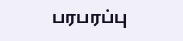பரபரப்பு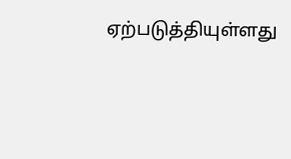ஏற்படுத்தியுள்ளது